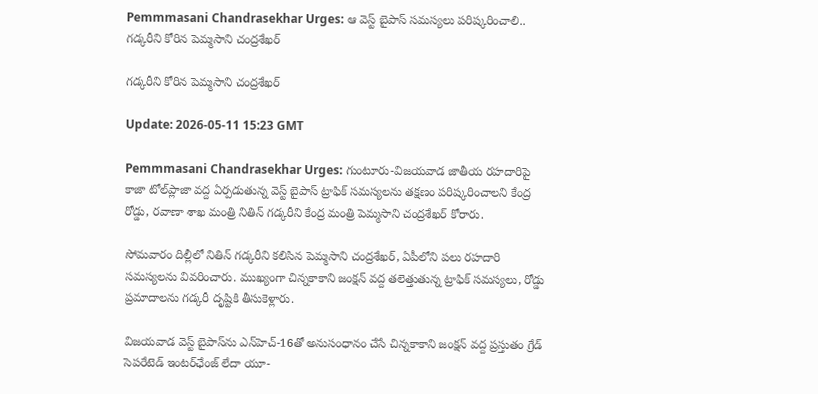Pemmmasani Chandrasekhar Urges: ఆ వెస్ట్ బైపాస్ సమస్యలు పరిష్కరించాలి.. గడ్కరీని కోరిన పెమ్మసాని చంద్రశేఖర్

గడ్కరీని కోరిన పెమ్మసాని చంద్రశేఖర్

Update: 2026-05-11 15:23 GMT

Pemmmasani Chandrasekhar Urges: గుంటూరు-విజయవాడ జాతీయ రహదారిపై కాజా టోల్‌ప్లాజా వద్ద ఏర్పడుతున్న వెస్ట్ బైపాస్ ట్రాఫిక్ సమస్యలను తక్షణం పరిష్కరించాలని కేంద్ర రోడ్డు, రవాణా శాఖ మంత్రి నితిన్ గడ్కరీని కేంద్ర మంత్రి పెమ్మసాని చంద్రశేఖర్ కోరారు.

సోమవారం దిల్లీలో నితిన్ గడ్కరీని కలిసిన పెమ్మసాని చంద్రశేఖర్, ఏపీలోని పలు రహదారి సమస్యలను వివరించారు. ముఖ్యంగా చిన్నకాకాని జంక్షన్ వద్ద తలెత్తుతున్న ట్రాఫిక్ సమస్యలు, రోడ్డు ప్రమాదాలను గడ్కరీ దృష్టికి తీసుకెళ్లారు.

విజయవాడ వెస్ట్ బైపాస్‌ను ఎన్‌హెచ్-16తో అనుసంధానం చేసే చిన్నకాకాని జంక్షన్ వద్ద ప్రస్తుతం గ్రేడ్ సెపరేటెడ్ ఇంటర్‌ఛేంజ్ లేదా యూ-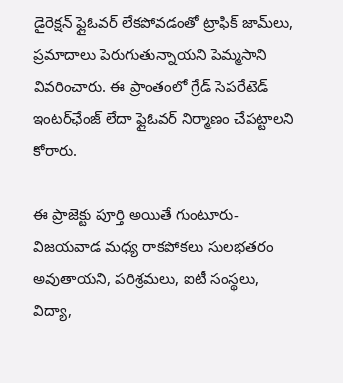డైరెక్షన్ ఫ్లైఓవర్ లేకపోవడంతో ట్రాఫిక్ జామ్‌లు, ప్రమాదాలు పెరుగుతున్నాయని పెమ్మసాని వివరించారు. ఈ ప్రాంతంలో గ్రేడ్ సెపరేటెడ్ ఇంటర్‌ఛేంజ్ లేదా ఫ్లైఓవర్ నిర్మాణం చేపట్టాలని కోరారు.

ఈ ప్రాజెక్టు పూర్తి అయితే గుంటూరు-విజయవాడ మధ్య రాకపోకలు సులభతరం అవుతాయని, పరిశ్రమలు, ఐటీ సంస్థలు, విద్యా,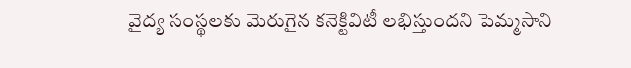వైద్య సంస్థలకు మెరుగైన కనెక్టివిటీ లభిస్తుందని పెమ్మసాని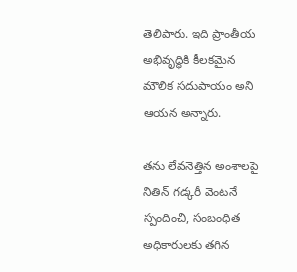తెలిపారు. ఇది ప్రాంతీయ అభివృద్ధికి కీలకమైన మౌలిక సదుపాయం అని ఆయన అన్నారు.

తను లేవనెత్తిన అంశాలపై నితిన్ గడ్కరీ వెంటనే స్పందించి, సంబంధిత అధికారులకు తగిన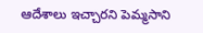ఆదేశాలు ఇచ్చారని పెమ్మసాని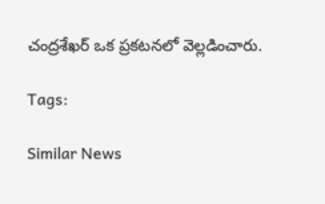చంద్రశేఖర్ ఒక ప్రకటనలో వెల్లడించారు.

Tags:

Similar News